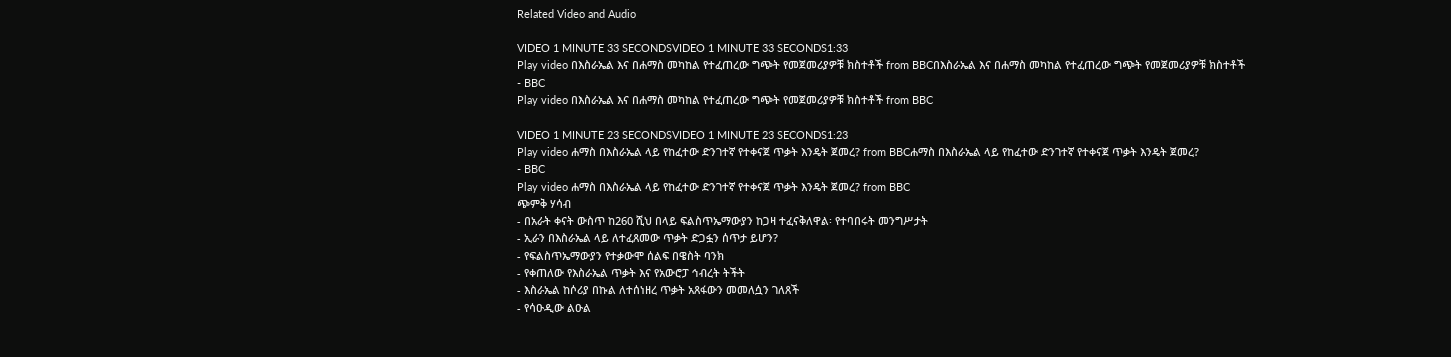Related Video and Audio

VIDEO 1 MINUTE 33 SECONDSVIDEO 1 MINUTE 33 SECONDS1:33
Play video በእስራኤል እና በሐማስ መካከል የተፈጠረው ግጭት የመጀመሪያዎቹ ክስተቶች from BBCበእስራኤል እና በሐማስ መካከል የተፈጠረው ግጭት የመጀመሪያዎቹ ክስተቶች
- BBC
Play video በእስራኤል እና በሐማስ መካከል የተፈጠረው ግጭት የመጀመሪያዎቹ ክስተቶች from BBC

VIDEO 1 MINUTE 23 SECONDSVIDEO 1 MINUTE 23 SECONDS1:23
Play video ሐማስ በእስራኤል ላይ የከፈተው ድንገተኛ የተቀናጀ ጥቃት እንዴት ጀመረ? from BBCሐማስ በእስራኤል ላይ የከፈተው ድንገተኛ የተቀናጀ ጥቃት እንዴት ጀመረ?
- BBC
Play video ሐማስ በእስራኤል ላይ የከፈተው ድንገተኛ የተቀናጀ ጥቃት እንዴት ጀመረ? from BBC
ጭምቅ ሃሳብ
- በአራት ቀናት ውስጥ ከ260 ሺህ በላይ ፍልስጥኤማውያን ከጋዛ ተፈናቅለዋል፡ የተባበሩት መንግሥታት
- ኢራን በእስራኤል ላይ ለተፈጸመው ጥቃት ድጋፏን ሰጥታ ይሆን?
- የፍልስጥኤማውያን የተቃውሞ ሰልፍ በዌስት ባንክ
- የቀጠለው የእስራኤል ጥቃት እና የአውሮፓ ኅብረት ትችት
- እስራኤል ከሶሪያ በኩል ለተሰነዘረ ጥቃት አጸፋውን መመለሷን ገለጸች
- የሳዑዲው ልዑል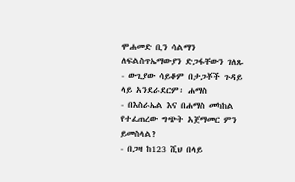ሞሐመድ ቢን ሳልማን ለፍልስጥኤማውያን ድጋፋቸውን ገለጹ
- ውጊያው ሳይቆም በታጋቾች ጉዳይ ላይ አንደራደርም፡ ሐማስ
- በእስራኤል እና በሐማስ መካከል የተፈጠረው ግጭት አጀማመር ምን ይመስላል?
- በጋዛ ከ123 ሺህ በላይ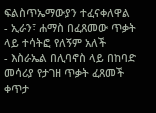ፍልስጥኤማውያን ተፈናቀለዋል
- ኢራን፣ ሐማስ በፈጸመው ጥቃት ላይ ተሳትፎ የለኝም አለች
- እስራኤል በሊባኖስ ላይ በከባድ መሳሪያ የታገዘ ጥቃት ፈጸመች
ቀጥታ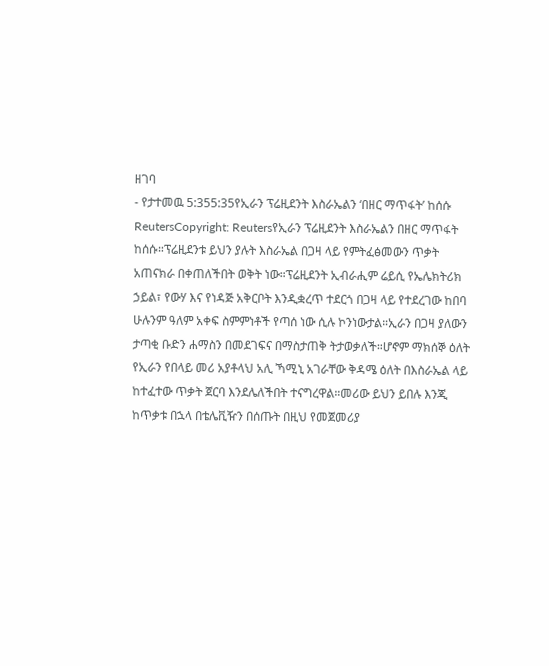ዘገባ
- የታተመዉ 5:355:35የኢራን ፕሬዚደንት እስራኤልን ‘በዘር ማጥፋት’ ከሰሱ
ReutersCopyright: Reutersየኢራን ፕሬዚደንት እስራኤልን በዘር ማጥፋት ከሰሱ።ፕሬዚደንቱ ይህን ያሉት እስራኤል በጋዛ ላይ የምትፈፅመውን ጥቃት አጠናክራ በቀጠለችበት ወቅት ነው።ፕሬዚደንት ኢብራሒም ሬይሲ የኤሌክትሪክ ኃይል፣ የውሃ እና የነዳጅ አቅርቦት እንዲቋረጥ ተደርጎ በጋዛ ላይ የተደረገው ከበባ ሁሉንም ዓለም አቀፍ ስምምነቶች የጣሰ ነው ሲሉ ኮንነውታል።ኢራን በጋዛ ያለውን ታጣቂ ቡድን ሐማስን በመደገፍና በማስታጠቅ ትታወቃለች።ሆኖም ማክሰኞ ዕለት የኢራን የበላይ መሪ አያቶላህ አሊ ኻሚኒ አገራቸው ቅዳሜ ዕለት በእስራኤል ላይ ከተፈተው ጥቃት ጀርባ እንደሌለችበት ተናግረዋል።መሪው ይህን ይበሉ እንጂ ከጥቃቱ በኋላ በቴሌቪዥን በሰጡት በዚህ የመጀመሪያ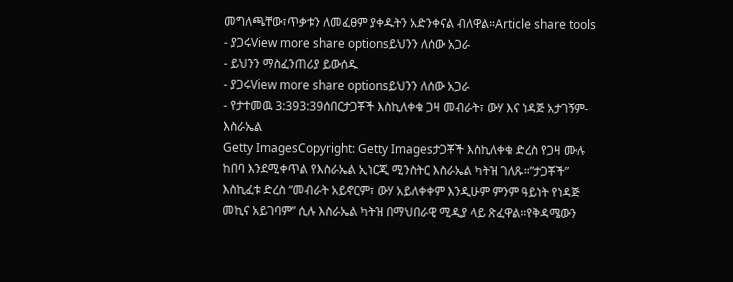መግለጫቸው፣ጥቃቱን ለመፈፀም ያቀዱትን አድንቀናል ብለዋል።Article share tools
- ያጋሩView more share optionsይህንን ለሰው አጋራ
- ይህንን ማስፈንጠሪያ ይውሰዱ
- ያጋሩView more share optionsይህንን ለሰው አጋራ
- የታተመዉ 3:393:39ሰበርታጋቾች እስኪለቀቁ ጋዛ መብራት፣ ውሃ እና ነዳጅ አታገኝም- እስራኤል
Getty ImagesCopyright: Getty Imagesታጋቾች እስኪለቀቁ ድረስ የጋዛ ሙሉ ከበባ እንደሚቀጥል የእስራኤል ኢነርጂ ሚንስትር እስራኤል ካትዝ ገለጹ።”ታጋቾች” እስኪፈቱ ድረስ “መብራት አይኖርም፣ ውሃ አይለቀቀም እንዲሁም ምንም ዓይነት የነዳጅ መኪና አይገባም” ሲሉ እስራኤል ካትዝ በማህበራዊ ሚዲያ ላይ ጽፈዋል።የቅዳሜውን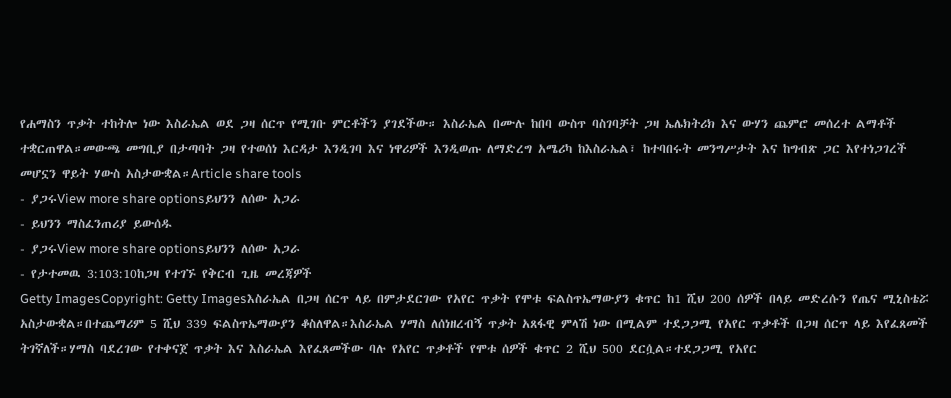የሐማስን ጥቃት ተከትሎ ነው እስራኤል ወደ ጋዛ ሰርጥ የሚገቡ ምርቶችን ያገደችው። እስራኤል በሙሉ ከበባ ውስጥ ባስገባቻት ጋዛ ኤሌክትሪክ እና ውሃን ጨምሮ መሰረተ ልማቶች ተቋርጠዋል።መውጫ መግቢያ በታጣባት ጋዛ የተወሰነ እርዳታ እንዲገባ እና ነዋሪዎች እንዲወጡ ለማድረግ አሜሪካ ከእስራኤል፣ ከተባበሩት መንግሥታት እና ከግብጽ ጋር እየተነጋገረች መሆኗን ዋይት ሃውስ አስታውቋል።Article share tools
- ያጋሩView more share optionsይህንን ለሰው አጋራ
- ይህንን ማስፈንጠሪያ ይውሰዱ
- ያጋሩView more share optionsይህንን ለሰው አጋራ
- የታተመዉ 3:103:10ከጋዛ የተገኙ የቅርብ ጊዜ መረጃዎች
Getty ImagesCopyright: Getty Imagesእስራኤል በጋዛ ሰርጥ ላይ በምታደርገው የአየር ጥቃት የሞቱ ፍልስጥኤማውያን ቁጥር ከ1 ሺህ 200 ሰዎች በላይ መድረሱን የጤና ሚኒስቴሯ አስታውቋል።በተጨማሪም 5 ሺህ 339 ፍልስጥኤማውያን ቆስለዋል።እስራኤል ሃማስ ለሰነዘረብኝ ጥቃት አጸፋዊ ምላሽ ነው በሚልም ተደጋጋሚ የአየር ጥቃቶች በጋዛ ሰርጥ ላይ እየፈጸመች ትገኛለች።ሃማስ ባደረገው የተቀናጀ ጥቃት እና እስራኤል እየፈጸመችው ባሉ የአየር ጥቃቶች የሞቱ ሰዎች ቁጥር 2 ሺህ 500 ደርሷል።ተደጋጋሚ የአየር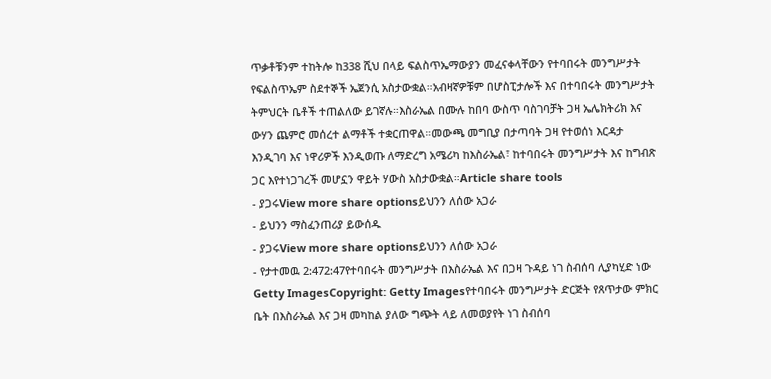ጥቃቶቹንም ተከትሎ ከ338 ሺህ በላይ ፍልስጥኤማውያን መፈናቀላቸውን የተባበሩት መንግሥታት የፍልስጥኤም ስደተኞች ኤጀንሲ አስታውቋል።አብዛኛዎቹም በሆስፒታሎች እና በተባበሩት መንግሥታት ትምህርት ቤቶች ተጠልለው ይገኛሉ።እስራኤል በሙሉ ከበባ ውስጥ ባስገባቻት ጋዛ ኤሌክትሪክ እና ውሃን ጨምሮ መሰረተ ልማቶች ተቋርጠዋል።መውጫ መግቢያ በታጣባት ጋዛ የተወሰነ እርዳታ እንዲገባ እና ነዋሪዎች እንዲወጡ ለማድረግ አሜሪካ ከእስራኤል፣ ከተባበሩት መንግሥታት እና ከግብጽ ጋር እየተነጋገረች መሆኗን ዋይት ሃውስ አስታውቋል።Article share tools
- ያጋሩView more share optionsይህንን ለሰው አጋራ
- ይህንን ማስፈንጠሪያ ይውሰዱ
- ያጋሩView more share optionsይህንን ለሰው አጋራ
- የታተመዉ 2:472:47የተባበሩት መንግሥታት በእስራኤል እና በጋዛ ጉዳይ ነገ ስብሰባ ሊያካሂድ ነው
Getty ImagesCopyright: Getty Imagesየተባበሩት መንግሥታት ድርጅት የጸጥታው ምክር ቤት በእስራኤል እና ጋዛ መካከል ያለው ግጭት ላይ ለመወያየት ነገ ስብሰባ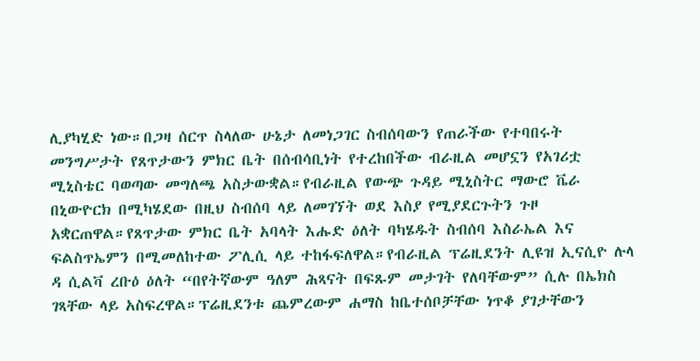ሊያካሂድ ነው።በጋዛ ሰርጥ ስላለው ሁኔታ ለመነጋገር ስብሰባውን የጠራችው የተባበሩት መንግሥታት የጸጥታውን ምክር ቤት በሰብሳቢነት የተረከበችው ብራዚል መሆኗን የአገሪቷ ሚኒስቴር ባወጣው መግለጫ አስታውቋል።የብራዚል የውጭ ጉዳይ ሚኒስትር ማውሮ ቬራ በኒውዮርክ በሚካሄደው በዚህ ስብሰባ ላይ ለመገኘት ወደ እስያ የሚያደርጉትን ጉዞ አቋርጠዋል።የጸጥታው ምክር ቤት አባላት እሑድ ዕለት ባካሄዱት ስብሰባ እስራኤል እና ፍልስጥኤምን በሚመለከተው ፖሊሲ ላይ ተከፋፍለዋል።የብራዚል ፕሬዚደንት ሊዩዝ ኢናሲዮ ሉላ ዳ ሲልቫ ረቡዕ ዕለት “በየትኛውም ዓለም ሕጻናት በፍጹም መታገት የለባቸውም” ሲሉ በኤክስ ገጻቸው ላይ አስፍረዋል።ፕሬዚደንቱ ጨምረውም ሐማስ ከቤተሰቦቻቸው ነጥቆ ያገታቸውን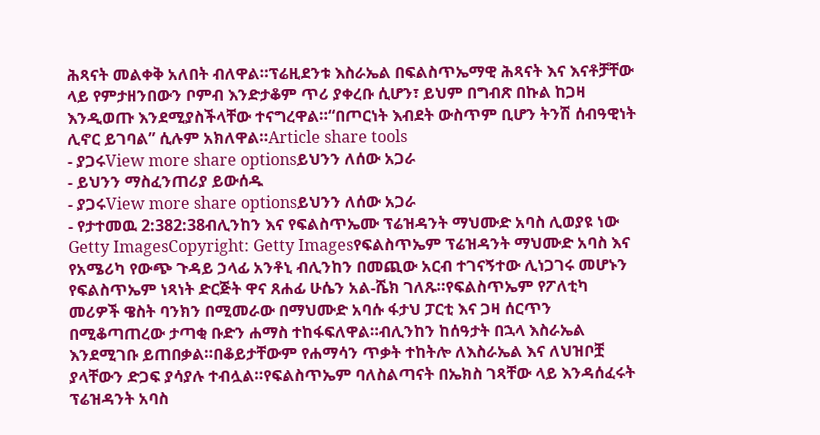ሕጻናት መልቀቅ አለበት ብለዋል።ፕሬዚደንቱ እስራኤል በፍልስጥኤማዊ ሕጻናት እና እናቶቻቸው ላይ የምታዘንበውን ቦምብ እንድታቆም ጥሪ ያቀረቡ ሲሆን፣ ይህም በግብጽ በኩል ከጋዛ እንዲወጡ እንደሚያስችላቸው ተናግረዋል።“በጦርነት እብደት ውስጥም ቢሆን ትንሽ ሰብዓዊነት ሊኖር ይገባል” ሲሉም አክለዋል።Article share tools
- ያጋሩView more share optionsይህንን ለሰው አጋራ
- ይህንን ማስፈንጠሪያ ይውሰዱ
- ያጋሩView more share optionsይህንን ለሰው አጋራ
- የታተመዉ 2:382:38ብሊንከን እና የፍልስጥኤሙ ፕሬዝዳንት ማህሙድ አባስ ሊወያዩ ነው
Getty ImagesCopyright: Getty Imagesየፍልስጥኤም ፕሬዝዳንት ማህሙድ አባስ እና የአሜሪካ የውጭ ጉዳይ ኃላፊ አንቶኒ ብሊንከን በመጪው አርብ ተገናኝተው ሊነጋገሩ መሆኑን የፍልስጥኤም ነጻነት ድርጅት ዋና ጸሐፊ ሁሴን አል-ሼክ ገለጹ።የፍልስጥኤም የፖለቲካ መሪዎች ዌስት ባንክን በሚመራው በማህሙድ አባሱ ፋታህ ፓርቲ እና ጋዛ ሰርጥን በሚቆጣጠረው ታጣቂ ቡድን ሐማስ ተከፋፍለዋል።ብሊንከን ከሰዓታት በኋላ እስራኤል እንደሚገቡ ይጠበቃል።በቆይታቸውም የሐማሳን ጥቃት ተከትሎ ለእስራኤል እና ለህዝቦቿ ያላቸውን ድጋፍ ያሳያሉ ተብሏል።የፍልስጥኤም ባለስልጣናት በኤክስ ገጻቸው ላይ እንዳሰፈሩት ፕሬዝዳንት አባስ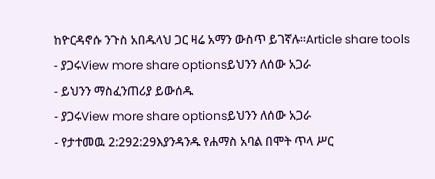ከዮርዳኖሱ ንጉስ አበዱላህ ጋር ዛሬ አማን ውስጥ ይገኛሉ።Article share tools
- ያጋሩView more share optionsይህንን ለሰው አጋራ
- ይህንን ማስፈንጠሪያ ይውሰዱ
- ያጋሩView more share optionsይህንን ለሰው አጋራ
- የታተመዉ 2:292:29እያንዳንዱ የሐማስ አባል በሞት ጥላ ሥር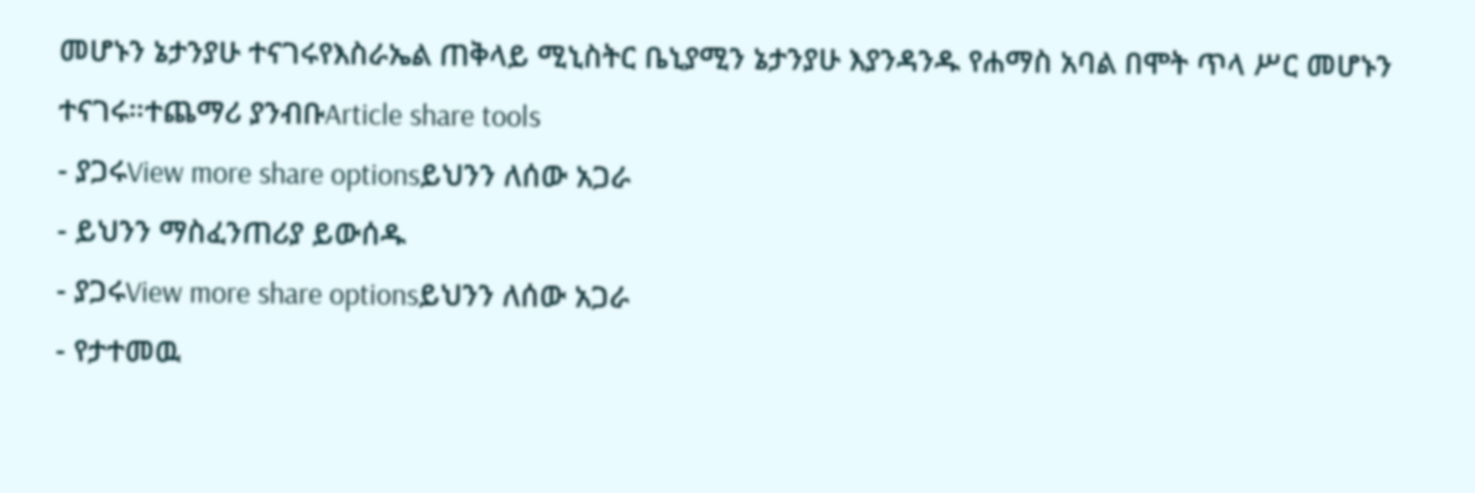መሆኑን ኔታንያሁ ተናገሩየእስራኤል ጠቅላይ ሚኒስትር ቤኒያሚን ኔታንያሁ እያንዳንዱ የሐማስ አባል በሞት ጥላ ሥር መሆኑን ተናገሩ።ተጨማሪ ያንብቡArticle share tools
- ያጋሩView more share optionsይህንን ለሰው አጋራ
- ይህንን ማስፈንጠሪያ ይውሰዱ
- ያጋሩView more share optionsይህንን ለሰው አጋራ
- የታተመዉ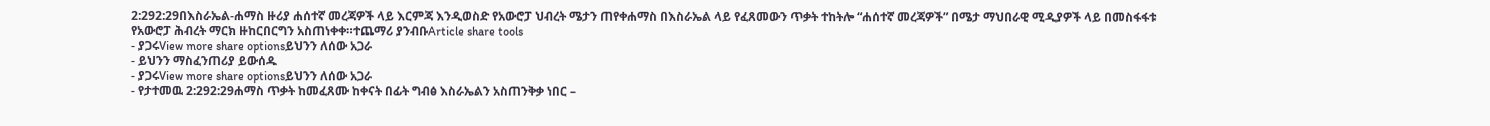2:292:29በእስራኤል-ሐማስ ዙሪያ ሐሰተኛ መረጃዎች ላይ እርምጃ እንዲወስድ የአውሮፓ ህብረት ሜታን ጠየቀሐማስ በእስራኤል ላይ የፈጸመውን ጥቃት ተከትሎ “ሐሰተኛ መረጃዎች” በሜታ ማህበራዊ ሚዲያዎች ላይ በመስፋፋቱ የአውሮፓ ሕብረት ማርክ ዙከርበርግን አስጠነቀቀ።ተጨማሪ ያንብቡArticle share tools
- ያጋሩView more share optionsይህንን ለሰው አጋራ
- ይህንን ማስፈንጠሪያ ይውሰዱ
- ያጋሩView more share optionsይህንን ለሰው አጋራ
- የታተመዉ 2:292:29ሐማስ ጥቃት ከመፈጸሙ ከቀናት በፊት ግብፅ እስራኤልን አስጠንቅቃ ነበር –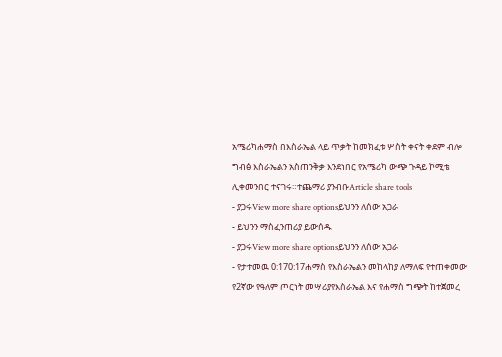አሜሪካሐማስ በእስራኤል ላይ ጥቃት ከመክፈቱ ሦስት ቀናት ቀደም ብሎ ግብፅ እስራኤልን አስጠንቅቃ እንደነበር የአሜሪካ ውጭ ጉዳይ ኮሚቴ ሊቀመንበር ተናገሩ።ተጨማሪ ያንብቡArticle share tools
- ያጋሩView more share optionsይህንን ለሰው አጋራ
- ይህንን ማስፈንጠሪያ ይውሰዱ
- ያጋሩView more share optionsይህንን ለሰው አጋራ
- የታተመዉ 0:170:17ሐማስ የእስራኤልን መከላከያ ለማለፍ የተጠቀመው የ2ኛው የዓለም ጦርነት መሣሪያየእስራኤል እና የሐማስ ግጭት ከተጀመረ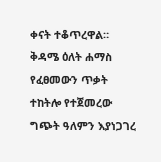ቀናት ተቆጥረዋል። ቅዳሜ ዕለት ሐማስ የፈፀመውን ጥቃት ተከትሎ የተጀመረው ግጭት ዓለምን እያነጋገረ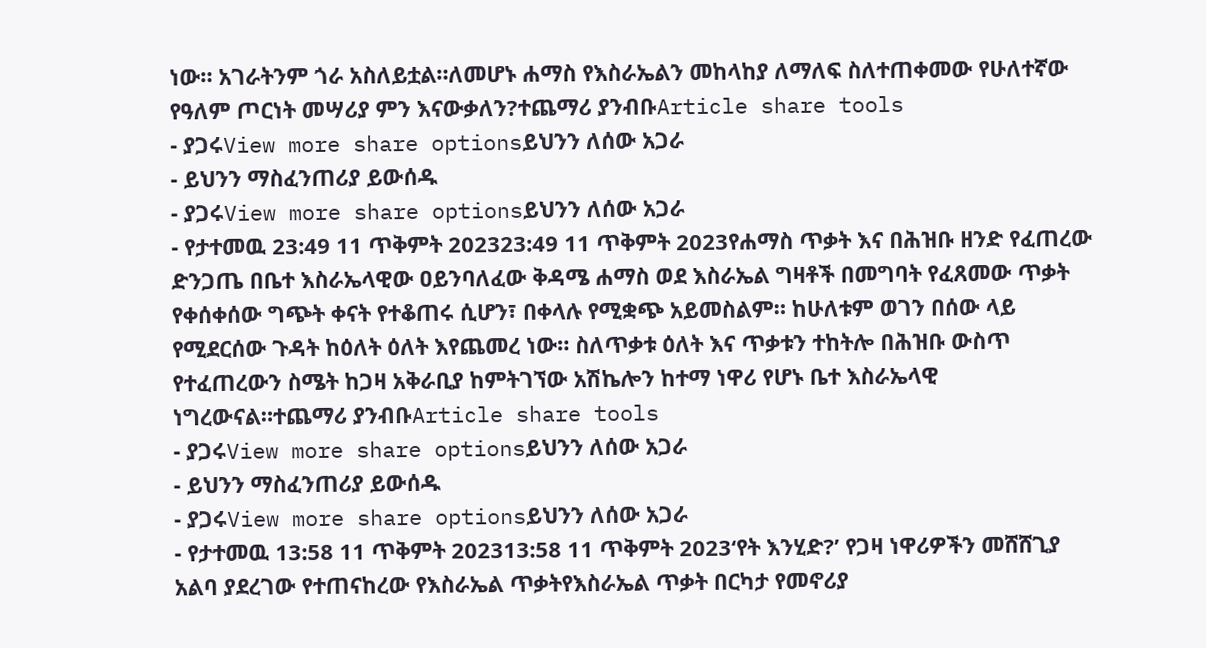ነው። አገራትንም ጎራ አስለይቷል።ለመሆኑ ሐማስ የእስራኤልን መከላከያ ለማለፍ ስለተጠቀመው የሁለተኛው የዓለም ጦርነት መሣሪያ ምን እናውቃለን?ተጨማሪ ያንብቡArticle share tools
- ያጋሩView more share optionsይህንን ለሰው አጋራ
- ይህንን ማስፈንጠሪያ ይውሰዱ
- ያጋሩView more share optionsይህንን ለሰው አጋራ
- የታተመዉ 23:49 11 ጥቅምት 202323:49 11 ጥቅምት 2023የሐማስ ጥቃት እና በሕዝቡ ዘንድ የፈጠረው ድንጋጤ በቤተ እስራኤላዊው ዐይንባለፈው ቅዳሜ ሐማስ ወደ እስራኤል ግዛቶች በመግባት የፈጸመው ጥቃት የቀሰቀሰው ግጭት ቀናት የተቆጠሩ ሲሆን፣ በቀላሉ የሚቋጭ አይመስልም። ከሁለቱም ወገን በሰው ላይ የሚደርሰው ጉዳት ከዕለት ዕለት እየጨመረ ነው። ስለጥቃቱ ዕለት እና ጥቃቱን ተከትሎ በሕዝቡ ውስጥ የተፈጠረውን ስሜት ከጋዛ አቅራቢያ ከምትገኘው አሽኬሎን ከተማ ነዋሪ የሆኑ ቤተ እስራኤላዊ ነግረውናል።ተጨማሪ ያንብቡArticle share tools
- ያጋሩView more share optionsይህንን ለሰው አጋራ
- ይህንን ማስፈንጠሪያ ይውሰዱ
- ያጋሩView more share optionsይህንን ለሰው አጋራ
- የታተመዉ 13:58 11 ጥቅምት 202313:58 11 ጥቅምት 2023‘የት እንሂድ?’ የጋዛ ነዋሪዎችን መሸሸጊያ አልባ ያደረገው የተጠናከረው የእስራኤል ጥቃትየእስራኤል ጥቃት በርካታ የመኖሪያ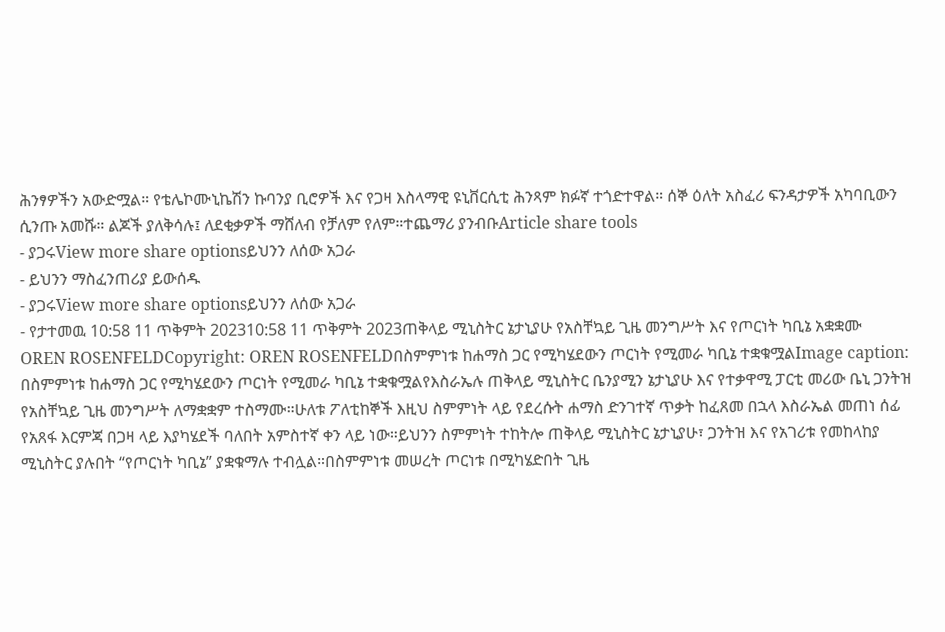ሕንፃዎችን አውድሟል። የቴሌኮሙኒኬሽን ኩባንያ ቢሮዎች እና የጋዛ እስላማዊ ዩኒቨርሲቲ ሕንጻም ክፉኛ ተጎድተዋል። ሰኞ ዕለት አስፈሪ ፍንዳታዎች አካባቢውን ሲንጡ አመሹ። ልጆች ያለቅሳሉ፤ ለደቂቃዎች ማሸለብ የቻለም የለም።ተጨማሪ ያንብቡArticle share tools
- ያጋሩView more share optionsይህንን ለሰው አጋራ
- ይህንን ማስፈንጠሪያ ይውሰዱ
- ያጋሩView more share optionsይህንን ለሰው አጋራ
- የታተመዉ 10:58 11 ጥቅምት 202310:58 11 ጥቅምት 2023ጠቅላይ ሚኒስትር ኔታኒያሁ የአስቸኳይ ጊዜ መንግሥት እና የጦርነት ካቢኔ አቋቋሙ
OREN ROSENFELDCopyright: OREN ROSENFELDበስምምነቱ ከሐማስ ጋር የሚካሄደውን ጦርነት የሚመራ ካቢኔ ተቋቁሟልImage caption: በስምምነቱ ከሐማስ ጋር የሚካሄደውን ጦርነት የሚመራ ካቢኔ ተቋቁሟልየእስራኤሉ ጠቅላይ ሚኒስትር ቤንያሚን ኔታኒያሁ እና የተቃዋሚ ፓርቲ መሪው ቤኒ ጋንትዝ የአስቸኳይ ጊዜ መንግሥት ለማቋቋም ተስማሙ።ሁለቱ ፖለቲከኞች እዚህ ስምምነት ላይ የደረሱት ሐማስ ድንገተኛ ጥቃት ከፈጸመ በኋላ እስራኤል መጠነ ሰፊ የአጸፋ እርምጃ በጋዛ ላይ እያካሄደች ባለበት አምስተኛ ቀን ላይ ነው።ይህንን ስምምነት ተከትሎ ጠቅላይ ሚኒስትር ኔታኒያሁ፣ ጋንትዝ እና የአገሪቱ የመከላከያ ሚኒስትር ያሉበት “የጦርነት ካቢኔ” ያቋቁማሉ ተብሏል።በስምምነቱ መሠረት ጦርነቱ በሚካሄድበት ጊዜ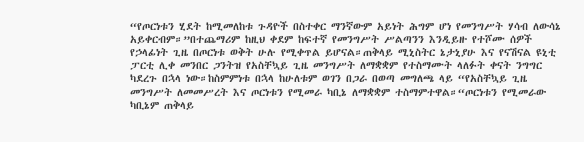“የጦርነቱን ሂደት ከሚመለከቱ ጉዳዮች በስተቀር ማንኛውም አይነት ሕግም ሆነ የመንግሥት ሃሳብ ለውሳኔ አይቀርብም።”በተጨማሪም ከዚህ ቀደም ከፍተኛ የመንግሥት ሥልጣንን እንዲይዙ የተሾሙ ሰዎች የኃላፊነት ጊዜ በጦርነቱ ወቅት ሁሉ የሚቀጥል ይሆናል።ጠቅላይ ሚኒስትር ኔታኒያሁ እና የናሽናል ዩኒቲ ፓርቲ ሊቀ መንበር ጋንትዝ የአስቸኳይ ጊዜ መንግሥት ለማቋቋም የተስማሙት ላለፉት ቀናት ንግግር ካደረጉ በኋላ ነው።ከስምምነቱ በኋላ ከሁለቱም ወገን በጋራ በወጣ መግለጫ ላይ “የአስቸኳይ ጊዜ መንግሥት ለመመሥረት እና ጦርነቱን የሚመራ ካቢኔ ለማቋቋም ተስማምተዋል።“ጦርነቱን የሚመራው ካቢኔም ጠቅላይ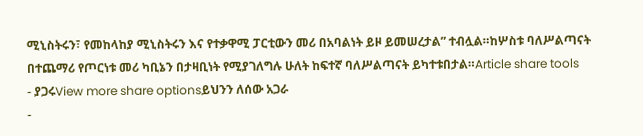ሚኒስትሩን፣ የመከላከያ ሚኒስትሩን እና የተቃዋሚ ፓርቲውን መሪ በአባልነት ይዞ ይመሠረታል” ተብሏል።ከሦስቱ ባለሥልጣናት በተጨማሪ የጦርነቱ መሪ ካቢኔን በታዛቢነት የሚያገለግሉ ሁለት ከፍተኛ ባለሥልጣናት ይካተቱበታል።Article share tools
- ያጋሩView more share optionsይህንን ለሰው አጋራ
-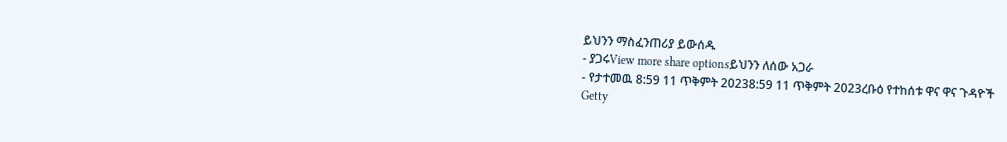ይህንን ማስፈንጠሪያ ይውሰዱ
- ያጋሩView more share optionsይህንን ለሰው አጋራ
- የታተመዉ 8:59 11 ጥቅምት 20238:59 11 ጥቅምት 2023ረቡዕ የተከሰቱ ዋና ዋና ጉዳዮች
Getty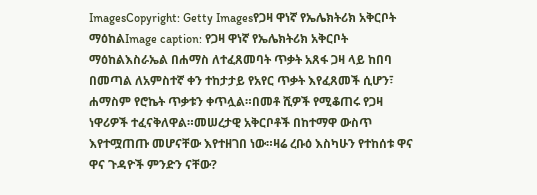ImagesCopyright: Getty Imagesየጋዛ ዋነኛ የኤሌክትሪክ አቅርቦት ማዕከልImage caption: የጋዛ ዋነኛ የኤሌክትሪክ አቅርቦት ማዕከልእስራኤል በሐማስ ለተፈጸመባት ጥቃት አጸፋ ጋዛ ላይ ከበባ በመጣል ለአምስተኛ ቀን ተከታታይ የአየር ጥቃት እየፈጸመች ሲሆን፣ ሐማስም የሮኬት ጥቃቱን ቀጥሏል።በመቶ ሺዎች የሚቆጠሩ የጋዛ ነዋሪዎች ተፈናቅለዋል።መሠረታዊ አቅርቦቶች በከተማዋ ውስጥ እየተሟጠጡ መሆናቸው እየተዘገበ ነው።ዛሬ ረቡዕ እስካሁን የተከሰቱ ዋና ዋና ጉዳዮች ምንድን ናቸው?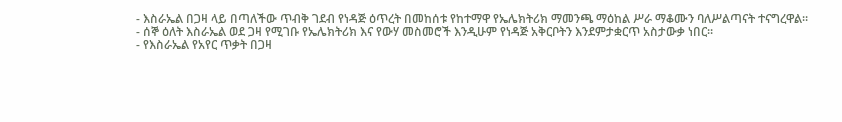- እስራኤል በጋዛ ላይ በጣለችው ጥብቅ ገደብ የነዳጅ ዕጥረት በመከሰቱ የከተማዋ የኤሌክትሪክ ማመንጫ ማዕከል ሥራ ማቆሙን ባለሥልጣናት ተናግረዋል።
- ሰኞ ዕለት እስራኤል ወደ ጋዛ የሚገቡ የኤሌክትሪክ እና የውሃ መስመሮች እንዲሁም የነዳጅ አቅርቦትን እንደምታቋርጥ አስታውቃ ነበር።
- የእስራኤል የአየር ጥቃት በጋዛ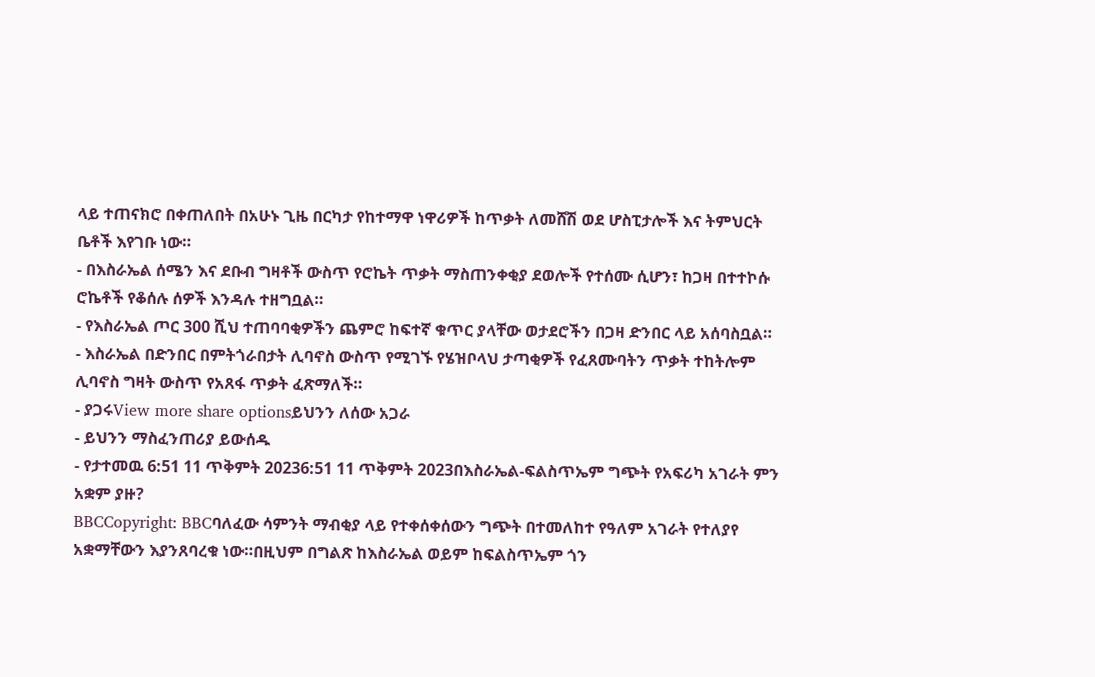ላይ ተጠናክሮ በቀጠለበት በአሁኑ ጊዜ በርካታ የከተማዋ ነዋሪዎች ከጥቃት ለመሸሽ ወደ ሆስፒታሎች እና ትምህርት ቤቶች እየገቡ ነው።
- በእስራኤል ሰሜን እና ደቡብ ግዛቶች ውስጥ የሮኬት ጥቃት ማስጠንቀቂያ ደወሎች የተሰሙ ሲሆን፣ ከጋዛ በተተኮሱ ሮኬቶች የቆሰሉ ሰዎች እንዳሉ ተዘግቧል።
- የእስራኤል ጦር 300 ሺህ ተጠባባቂዎችን ጨምሮ ከፍተኛ ቁጥር ያላቸው ወታደሮችን በጋዛ ድንበር ላይ አሰባስቧል።
- እስራኤል በድንበር በምትጎራበታት ሊባኖስ ውስጥ የሚገኙ የሄዝቦላህ ታጣቂዎች የፈጸሙባትን ጥቃት ተከትሎም ሊባኖስ ግዛት ውስጥ የአጸፋ ጥቃት ፈጽማለች።
- ያጋሩView more share optionsይህንን ለሰው አጋራ
- ይህንን ማስፈንጠሪያ ይውሰዱ
- የታተመዉ 6:51 11 ጥቅምት 20236:51 11 ጥቅምት 2023በእስራኤል-ፍልስጥኤም ግጭት የአፍሪካ አገራት ምን አቋም ያዙ?
BBCCopyright: BBCባለፈው ሳምንት ማብቂያ ላይ የተቀሰቀሰውን ግጭት በተመለከተ የዓለም አገራት የተለያየ አቋማቸውን እያንጸባረቁ ነው።በዚህም በግልጽ ከእስራኤል ወይም ከፍልስጥኤም ጎን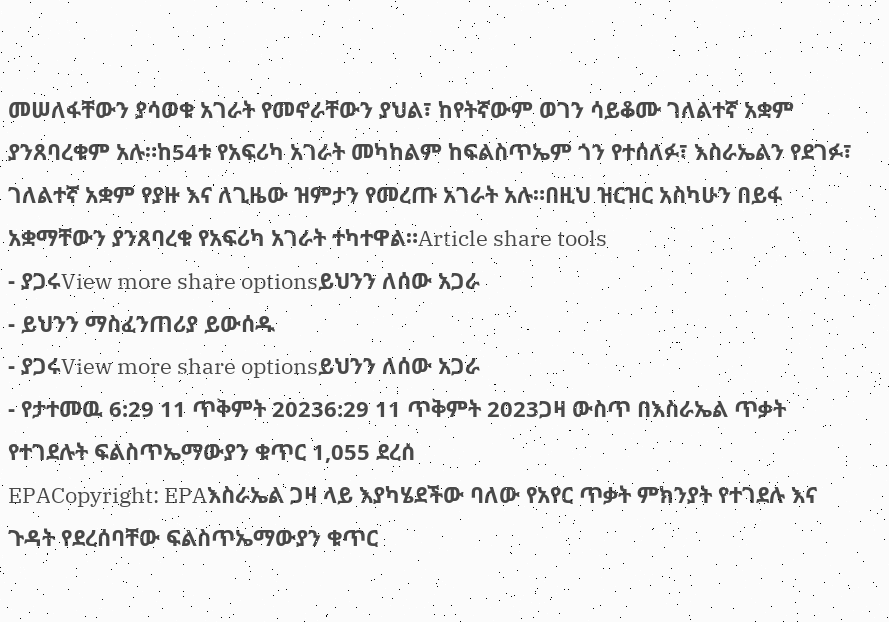መሠለፋቸውን ያሳወቁ አገራት የመኖራቸውን ያህል፣ ከየትኛውም ወገን ሳይቆሙ ገለልተኛ አቋም ያንጸባረቁም አሉ።ከ54ቱ የአፍሪካ አገራት መካከልም ከፍልስጥኤም ጎን የተሰለፉ፣ እስራኤልን የደገፉ፣ ገለልተኛ አቋም የያዙ እና ለጊዜው ዝምታን የመረጡ አገራት አሉ።በዚህ ዝርዝር አስካሁን በይፋ አቋማቸውን ያንጸባረቁ የአፍሪካ አገራት ተካተዋል።Article share tools
- ያጋሩView more share optionsይህንን ለሰው አጋራ
- ይህንን ማስፈንጠሪያ ይውሰዱ
- ያጋሩView more share optionsይህንን ለሰው አጋራ
- የታተመዉ 6:29 11 ጥቅምት 20236:29 11 ጥቅምት 2023ጋዛ ውስጥ በእስራኤል ጥቃት የተገደሉት ፍልስጥኤማውያን ቁጥር 1,055 ደረሰ
EPACopyright: EPAእስራኤል ጋዛ ላይ እያካሄደችው ባለው የአየር ጥቃት ምክንያት የተገደሉ እና ጉዳት የደረሰባቸው ፍልስጥኤማውያን ቁጥር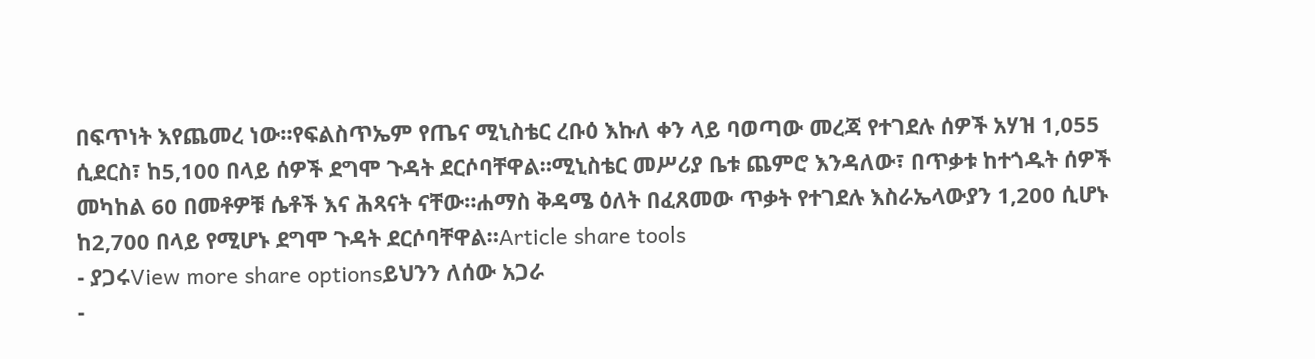በፍጥነት እየጨመረ ነው።የፍልስጥኤም የጤና ሚኒስቴር ረቡዕ እኩለ ቀን ላይ ባወጣው መረጃ የተገደሉ ሰዎች አሃዝ 1,055 ሲደርስ፣ ከ5,100 በላይ ሰዎች ደግሞ ጉዳት ደርሶባቸዋል።ሚኒስቴር መሥሪያ ቤቱ ጨምሮ እንዳለው፣ በጥቃቱ ከተጎዱት ሰዎች መካከል 60 በመቶዎቹ ሴቶች እና ሕጻናት ናቸው።ሐማስ ቅዳሜ ዕለት በፈጸመው ጥቃት የተገደሉ እስራኤላውያን 1,200 ሲሆኑ ከ2,700 በላይ የሚሆኑ ደግሞ ጉዳት ደርሶባቸዋል።Article share tools
- ያጋሩView more share optionsይህንን ለሰው አጋራ
-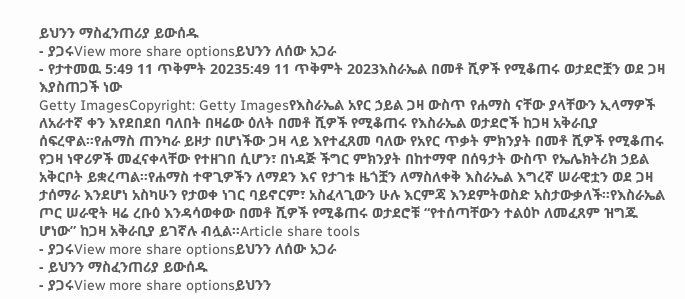ይህንን ማስፈንጠሪያ ይውሰዱ
- ያጋሩView more share optionsይህንን ለሰው አጋራ
- የታተመዉ 5:49 11 ጥቅምት 20235:49 11 ጥቅምት 2023እስራኤል በመቶ ሺዎች የሚቆጠሩ ወታደሮቿን ወደ ጋዛ እያስጠጋች ነው
Getty ImagesCopyright: Getty Imagesየእስራኤል አየር ኃይል ጋዛ ውስጥ የሐማስ ናቸው ያላቸውን ኢላማዎች ለአራተኛ ቀን እየደበደበ ባለበት በዛሬው ዕለት በመቶ ሺዎች የሚቆጠሩ የእስራኤል ወታደሮች ከጋዛ አቅራቢያ ሰፍረዋል።የሐማስ ጠንካራ ይዞታ በሆነችው ጋዛ ላይ እየተፈጸመ ባለው የአየር ጥቃት ምክንያት በመቶ ሺዎች የሚቆጠሩ የጋዛ ነዋሪዎች መፈናቀላቸው የተዘገበ ሲሆን፣ በነዳጅ ችግር ምክንያት በከተማዋ በሰዓታት ውስጥ የኤሌክትሪክ ኃይል አቅርቦት ይቋረጣል።የሐማስ ተዋጊዎችን ለማደን እና የታገቱ ዜጎቿን ለማስለቀቅ እስራኤል እግረኛ ሠራዊቷን ወደ ጋዛ ታሰማራ እንደሆነ አስካሁን የታወቀ ነገር ባይኖርም፣ አስፈላጊውን ሁሉ እርምጃ እንደምትወስድ አስታውቃለች።የእስራኤል ጦር ሠራዊት ዛሬ ረቡዕ እንዳሳወቀው በመቶ ሺዎች የሚቆጠሩ ወታደሮቹ “የተሰጣቸውን ተልዕኮ ለመፈጸም ዝግጁ ሆነው” ከጋዛ አቅራቢያ ይገኛሉ ብሏል።Article share tools
- ያጋሩView more share optionsይህንን ለሰው አጋራ
- ይህንን ማስፈንጠሪያ ይውሰዱ
- ያጋሩView more share optionsይህንን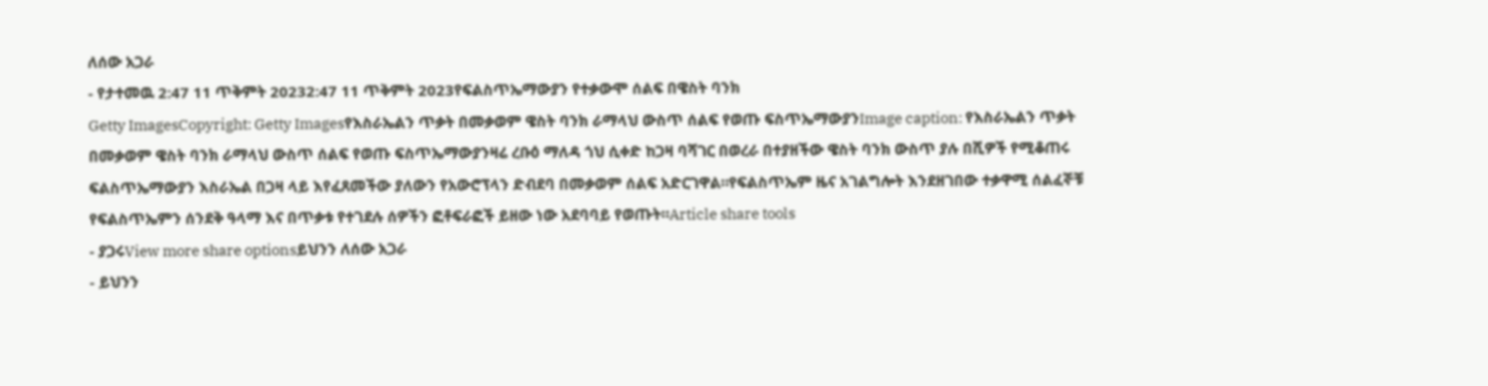ለሰው አጋራ
- የታተመዉ 2:47 11 ጥቅምት 20232:47 11 ጥቅምት 2023የፍልስጥኤማውያን የተቃውሞ ሰልፍ በዌስት ባንክ
Getty ImagesCopyright: Getty Imagesየእስራኤልን ጥቃት በመቃወም ዌስት ባንክ ራማላህ ውስጥ ሰልፍ የወጡ ፍስጥኤማውያንImage caption: የእስራኤልን ጥቃት በመቃወም ዌስት ባንክ ራማላህ ውስጥ ሰልፍ የወጡ ፍስጥኤማውያንዛሬ ረቡዕ ማለዳ ጎህ ሲቀድ ከጋዛ ባሻገር በወረራ በተያዘችው ዌስት ባንክ ውስጥ ያሉ በሺዎች የሚቆጠሩ ፍልስጥኤማውያን እስራኤል በጋዛ ላይ እየፈጸመችው ያለውን የአውሮፕላን ድብደባ በመቃወም ሰልፍ አድርገዋል።የፍልስጥኤም ዜና አገልግሎት እንደዘገበው ተቃዋሚ ሰልፈኞቹ የፍልስጥኤምን ሰንደቅ ዓላማ እና በጥቃቱ የተገደሉ ሰዎችን ፎቶፍራፎች ይዘው ነው አደባባይ የወጡት።Article share tools
- ያጋሩView more share optionsይህንን ለሰው አጋራ
- ይህንን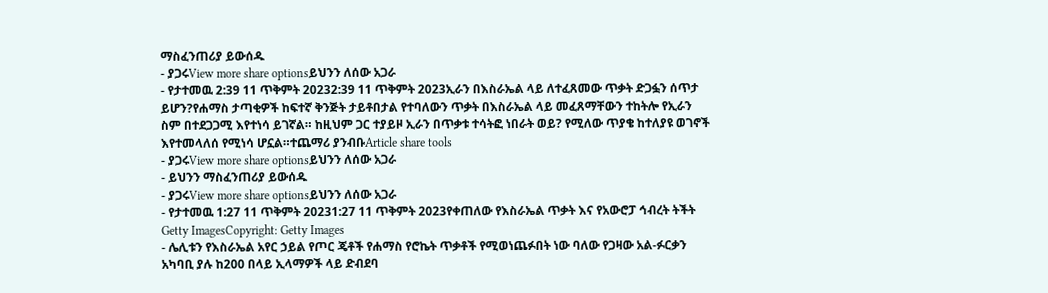ማስፈንጠሪያ ይውሰዱ
- ያጋሩView more share optionsይህንን ለሰው አጋራ
- የታተመዉ 2:39 11 ጥቅምት 20232:39 11 ጥቅምት 2023ኢራን በእስራኤል ላይ ለተፈጸመው ጥቃት ድጋፏን ሰጥታ ይሆን?የሐማስ ታጣቂዎች ከፍተኛ ቅንጅት ታይቶበታል የተባለውን ጥቃት በእስራኤል ላይ መፈጸማቸውን ተከትሎ የኢራን ስም በተደጋጋሚ እየተነሳ ይገኛል። ከዚህም ጋር ተያይዞ ኢራን በጥቃቱ ተሳትፎ ነበራት ወይ? የሚለው ጥያቄ ከተለያዩ ወገኖች እየተመላለሰ የሚነሳ ሆኗል።ተጨማሪ ያንብቡArticle share tools
- ያጋሩView more share optionsይህንን ለሰው አጋራ
- ይህንን ማስፈንጠሪያ ይውሰዱ
- ያጋሩView more share optionsይህንን ለሰው አጋራ
- የታተመዉ 1:27 11 ጥቅምት 20231:27 11 ጥቅምት 2023የቀጠለው የእስራኤል ጥቃት እና የአውሮፓ ኅብረት ትችት
Getty ImagesCopyright: Getty Images
- ሌሊቱን የእስራኤል አየር ኃይል የጦር ጄቶች የሐማስ የሮኬት ጥቃቶች የሚወነጨፉበት ነው ባለው የጋዛው አል-ፉርቃን አካባቢ ያሉ ከ200 በላይ ኢላማዎች ላይ ድብደባ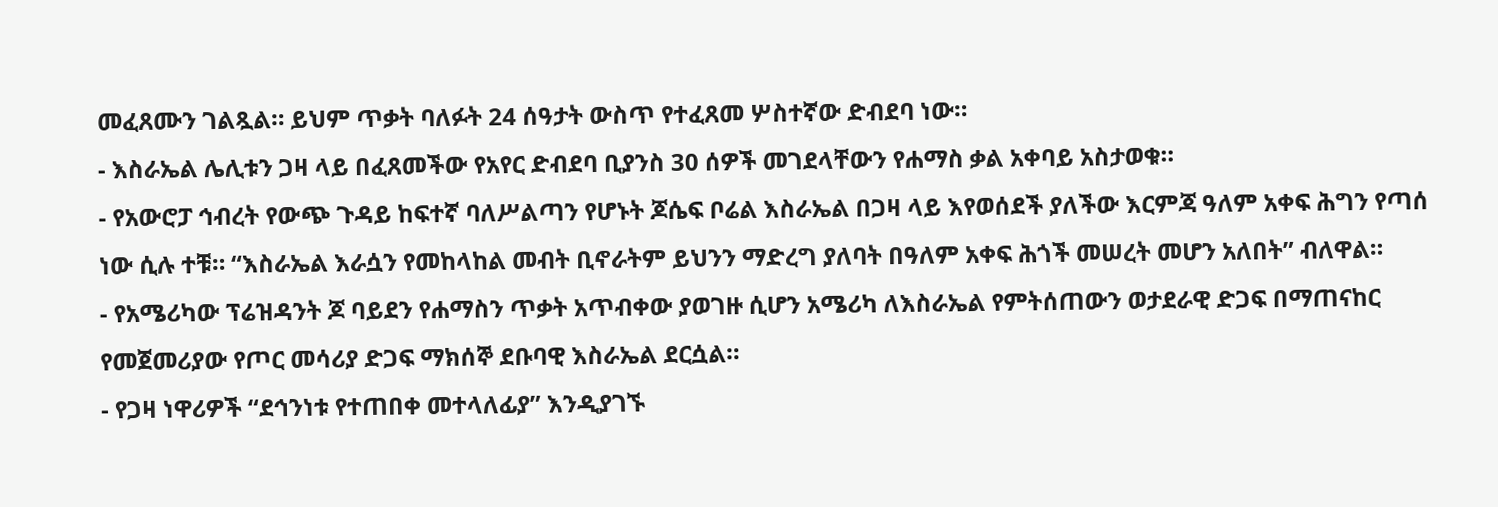መፈጸሙን ገልጿል። ይህም ጥቃት ባለፉት 24 ሰዓታት ውስጥ የተፈጸመ ሦስተኛው ድብደባ ነው።
- እስራኤል ሌሊቱን ጋዛ ላይ በፈጸመችው የአየር ድብደባ ቢያንስ 30 ሰዎች መገደላቸውን የሐማስ ቃል አቀባይ አስታወቁ።
- የአውሮፓ ኅብረት የውጭ ጉዳይ ከፍተኛ ባለሥልጣን የሆኑት ጆሴፍ ቦሬል እስራኤል በጋዛ ላይ እየወሰደች ያለችው እርምጃ ዓለም አቀፍ ሕግን የጣሰ ነው ሲሉ ተቹ። “እስራኤል እራሷን የመከላከል መብት ቢኖራትም ይህንን ማድረግ ያለባት በዓለም አቀፍ ሕጎች መሠረት መሆን አለበት” ብለዋል።
- የአሜሪካው ፕሬዝዳንት ጆ ባይደን የሐማስን ጥቃት አጥብቀው ያወገዙ ሲሆን አሜሪካ ለእስራኤል የምትሰጠውን ወታደራዊ ድጋፍ በማጠናከር የመጀመሪያው የጦር መሳሪያ ድጋፍ ማክሰኞ ደቡባዊ እስራኤል ደርሷል።
- የጋዛ ነዋሪዎች “ደኅንነቱ የተጠበቀ መተላለፊያ” እንዲያገኙ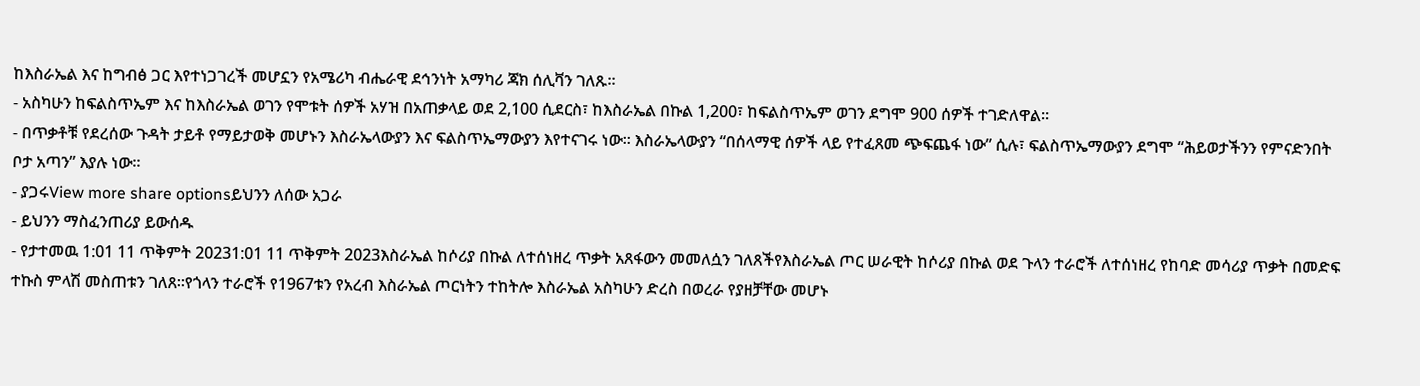ከእስራኤል እና ከግብፅ ጋር እየተነጋገረች መሆኗን የአሜሪካ ብሔራዊ ደኅንነት አማካሪ ጃክ ሰሊቫን ገለጹ።
- አስካሁን ከፍልስጥኤም እና ከእስራኤል ወገን የሞቱት ሰዎች አሃዝ በአጠቃላይ ወደ 2,100 ሲደርስ፣ ከእስራኤል በኩል 1,200፣ ከፍልስጥኤም ወገን ደግሞ 900 ሰዎች ተገድለዋል።
- በጥቃቶቹ የደረሰው ጉዳት ታይቶ የማይታወቅ መሆኑን እስራኤላውያን እና ፍልስጥኤማውያን እየተናገሩ ነው። እስራኤላውያን “በሰላማዊ ሰዎች ላይ የተፈጸመ ጭፍጨፋ ነው” ሲሉ፣ ፍልስጥኤማውያን ደግሞ “ሕይወታችንን የምናድንበት ቦታ አጣን” እያሉ ነው።
- ያጋሩView more share optionsይህንን ለሰው አጋራ
- ይህንን ማስፈንጠሪያ ይውሰዱ
- የታተመዉ 1:01 11 ጥቅምት 20231:01 11 ጥቅምት 2023እስራኤል ከሶሪያ በኩል ለተሰነዘረ ጥቃት አጸፋውን መመለሷን ገለጸችየእስራኤል ጦር ሠራዊት ከሶሪያ በኩል ወደ ጉላን ተራሮች ለተሰነዘረ የከባድ መሳሪያ ጥቃት በመድፍ ተኩስ ምላሽ መስጠቱን ገለጸ።የጎላን ተራሮች የ1967ቱን የአረብ እስራኤል ጦርነትን ተከትሎ እስራኤል አስካሁን ድረስ በወረራ የያዘቻቸው መሆኑ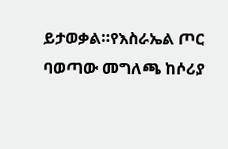ይታወቃል።የእስራኤል ጦር ባወጣው መግለጫ ከሶሪያ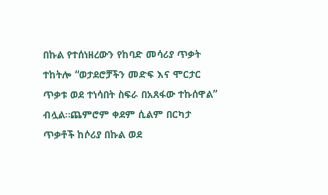በኩል የተሰነዘረውን የከባድ መሳሪያ ጥቃት ተከትሎ “ወታደሮቻችን መድፍ እና ሞርታር ጥቃቱ ወደ ተነሳበት ስፍራ በአጸፋው ተኩሰዋል” ብሏል።ጨምሮም ቀደም ሲልም በርካታ ጥቃቶች ከሶሪያ በኩል ወደ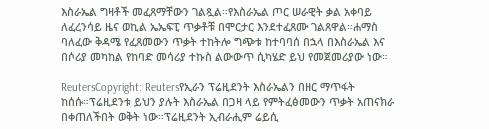እስራኤል ግዛቶች መፈጸማቸውን ገልጿል።የእስራኤል ጦር ሠራዊት ቃል አቀባይ ለፈረንሳይ ዜና ወኪል ኤኤፍፒ ጥቃቶቹ በሞርታር እንደተፈጸሙ ገልጸዋል።ሐማስ ባለፈው ቅዳሜ የፈጸመውን ጥቃት ተከትሎ ግጭቱ ከተባባሰ በኋላ በእስራኤል እና በሶሪያ መካከል የከባድ መሳሪያ ተኩስ ልውውጥ ሲካሄድ ይህ የመጀመሪያው ነው።

ReutersCopyright: Reutersየኢራን ፕሬዚደንት እስራኤልን በዘር ማጥፋት ከሰሱ።ፕሬዚደንቱ ይህን ያሉት እስራኤል በጋዛ ላይ የምትፈፅመውን ጥቃት አጠናክራ በቀጠለችበት ወቅት ነው።ፕሬዚደንት ኢብራሒም ሬይሲ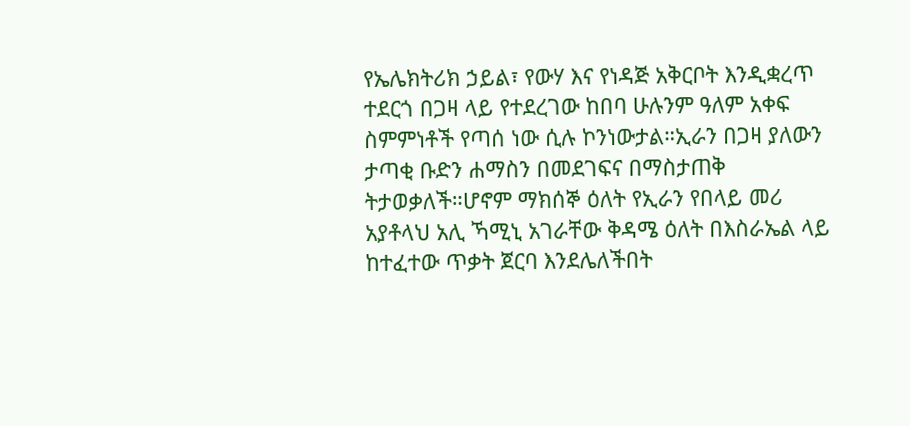የኤሌክትሪክ ኃይል፣ የውሃ እና የነዳጅ አቅርቦት እንዲቋረጥ ተደርጎ በጋዛ ላይ የተደረገው ከበባ ሁሉንም ዓለም አቀፍ ስምምነቶች የጣሰ ነው ሲሉ ኮንነውታል።ኢራን በጋዛ ያለውን ታጣቂ ቡድን ሐማስን በመደገፍና በማስታጠቅ ትታወቃለች።ሆኖም ማክሰኞ ዕለት የኢራን የበላይ መሪ አያቶላህ አሊ ኻሚኒ አገራቸው ቅዳሜ ዕለት በእስራኤል ላይ ከተፈተው ጥቃት ጀርባ እንደሌለችበት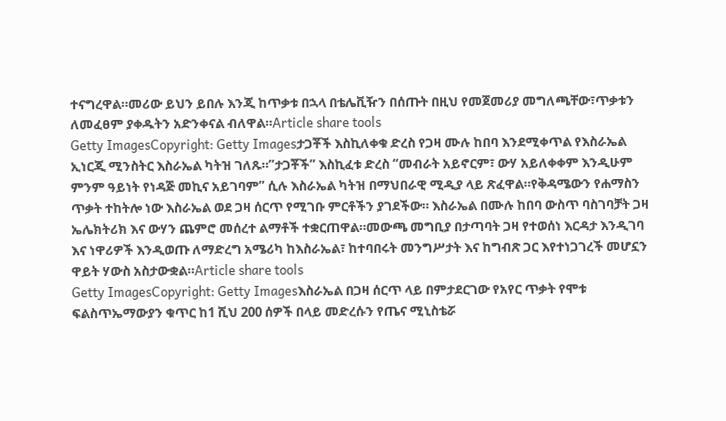ተናግረዋል።መሪው ይህን ይበሉ እንጂ ከጥቃቱ በኋላ በቴሌቪዥን በሰጡት በዚህ የመጀመሪያ መግለጫቸው፣ጥቃቱን ለመፈፀም ያቀዱትን አድንቀናል ብለዋል።Article share tools
Getty ImagesCopyright: Getty Imagesታጋቾች እስኪለቀቁ ድረስ የጋዛ ሙሉ ከበባ እንደሚቀጥል የእስራኤል ኢነርጂ ሚንስትር እስራኤል ካትዝ ገለጹ።”ታጋቾች” እስኪፈቱ ድረስ “መብራት አይኖርም፣ ውሃ አይለቀቀም እንዲሁም ምንም ዓይነት የነዳጅ መኪና አይገባም” ሲሉ እስራኤል ካትዝ በማህበራዊ ሚዲያ ላይ ጽፈዋል።የቅዳሜውን የሐማስን ጥቃት ተከትሎ ነው እስራኤል ወደ ጋዛ ሰርጥ የሚገቡ ምርቶችን ያገደችው። እስራኤል በሙሉ ከበባ ውስጥ ባስገባቻት ጋዛ ኤሌክትሪክ እና ውሃን ጨምሮ መሰረተ ልማቶች ተቋርጠዋል።መውጫ መግቢያ በታጣባት ጋዛ የተወሰነ እርዳታ እንዲገባ እና ነዋሪዎች እንዲወጡ ለማድረግ አሜሪካ ከእስራኤል፣ ከተባበሩት መንግሥታት እና ከግብጽ ጋር እየተነጋገረች መሆኗን ዋይት ሃውስ አስታውቋል።Article share tools
Getty ImagesCopyright: Getty Imagesእስራኤል በጋዛ ሰርጥ ላይ በምታደርገው የአየር ጥቃት የሞቱ ፍልስጥኤማውያን ቁጥር ከ1 ሺህ 200 ሰዎች በላይ መድረሱን የጤና ሚኒስቴሯ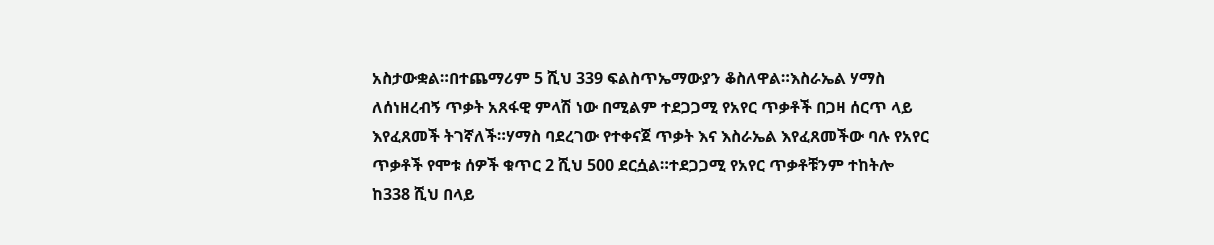አስታውቋል።በተጨማሪም 5 ሺህ 339 ፍልስጥኤማውያን ቆስለዋል።እስራኤል ሃማስ ለሰነዘረብኝ ጥቃት አጸፋዊ ምላሽ ነው በሚልም ተደጋጋሚ የአየር ጥቃቶች በጋዛ ሰርጥ ላይ እየፈጸመች ትገኛለች።ሃማስ ባደረገው የተቀናጀ ጥቃት እና እስራኤል እየፈጸመችው ባሉ የአየር ጥቃቶች የሞቱ ሰዎች ቁጥር 2 ሺህ 500 ደርሷል።ተደጋጋሚ የአየር ጥቃቶቹንም ተከትሎ ከ338 ሺህ በላይ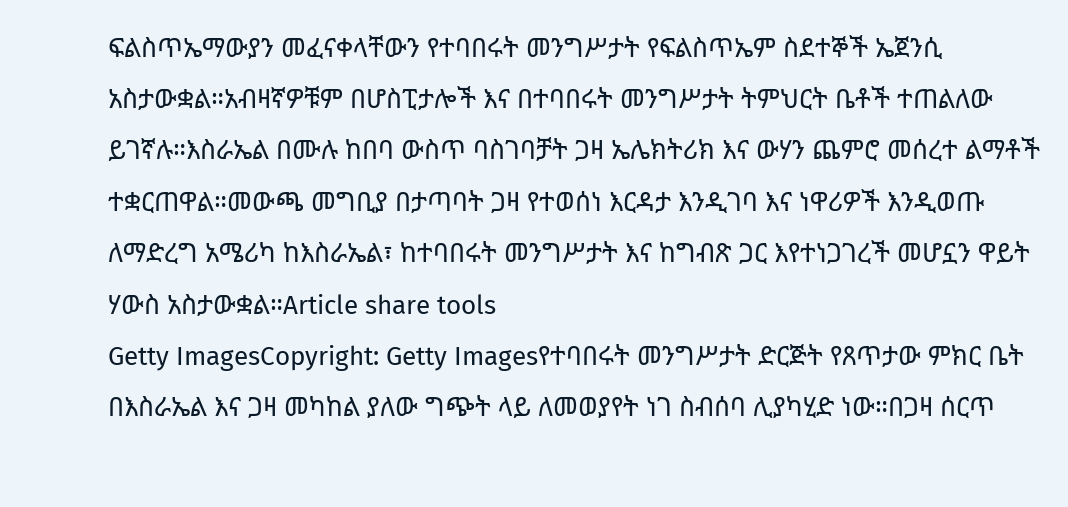ፍልስጥኤማውያን መፈናቀላቸውን የተባበሩት መንግሥታት የፍልስጥኤም ስደተኞች ኤጀንሲ አስታውቋል።አብዛኛዎቹም በሆስፒታሎች እና በተባበሩት መንግሥታት ትምህርት ቤቶች ተጠልለው ይገኛሉ።እስራኤል በሙሉ ከበባ ውስጥ ባስገባቻት ጋዛ ኤሌክትሪክ እና ውሃን ጨምሮ መሰረተ ልማቶች ተቋርጠዋል።መውጫ መግቢያ በታጣባት ጋዛ የተወሰነ እርዳታ እንዲገባ እና ነዋሪዎች እንዲወጡ ለማድረግ አሜሪካ ከእስራኤል፣ ከተባበሩት መንግሥታት እና ከግብጽ ጋር እየተነጋገረች መሆኗን ዋይት ሃውስ አስታውቋል።Article share tools
Getty ImagesCopyright: Getty Imagesየተባበሩት መንግሥታት ድርጅት የጸጥታው ምክር ቤት በእስራኤል እና ጋዛ መካከል ያለው ግጭት ላይ ለመወያየት ነገ ስብሰባ ሊያካሂድ ነው።በጋዛ ሰርጥ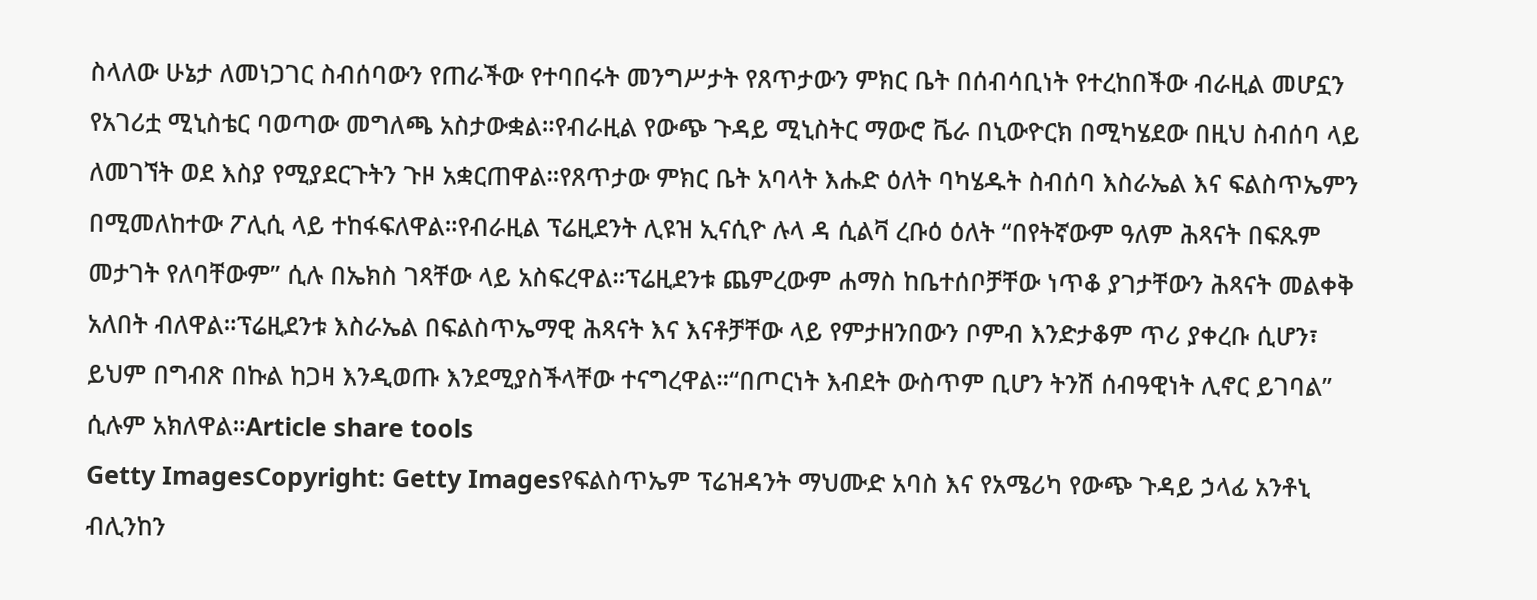ስላለው ሁኔታ ለመነጋገር ስብሰባውን የጠራችው የተባበሩት መንግሥታት የጸጥታውን ምክር ቤት በሰብሳቢነት የተረከበችው ብራዚል መሆኗን የአገሪቷ ሚኒስቴር ባወጣው መግለጫ አስታውቋል።የብራዚል የውጭ ጉዳይ ሚኒስትር ማውሮ ቬራ በኒውዮርክ በሚካሄደው በዚህ ስብሰባ ላይ ለመገኘት ወደ እስያ የሚያደርጉትን ጉዞ አቋርጠዋል።የጸጥታው ምክር ቤት አባላት እሑድ ዕለት ባካሄዱት ስብሰባ እስራኤል እና ፍልስጥኤምን በሚመለከተው ፖሊሲ ላይ ተከፋፍለዋል።የብራዚል ፕሬዚደንት ሊዩዝ ኢናሲዮ ሉላ ዳ ሲልቫ ረቡዕ ዕለት “በየትኛውም ዓለም ሕጻናት በፍጹም መታገት የለባቸውም” ሲሉ በኤክስ ገጻቸው ላይ አስፍረዋል።ፕሬዚደንቱ ጨምረውም ሐማስ ከቤተሰቦቻቸው ነጥቆ ያገታቸውን ሕጻናት መልቀቅ አለበት ብለዋል።ፕሬዚደንቱ እስራኤል በፍልስጥኤማዊ ሕጻናት እና እናቶቻቸው ላይ የምታዘንበውን ቦምብ እንድታቆም ጥሪ ያቀረቡ ሲሆን፣ ይህም በግብጽ በኩል ከጋዛ እንዲወጡ እንደሚያስችላቸው ተናግረዋል።“በጦርነት እብደት ውስጥም ቢሆን ትንሽ ሰብዓዊነት ሊኖር ይገባል” ሲሉም አክለዋል።Article share tools
Getty ImagesCopyright: Getty Imagesየፍልስጥኤም ፕሬዝዳንት ማህሙድ አባስ እና የአሜሪካ የውጭ ጉዳይ ኃላፊ አንቶኒ ብሊንከን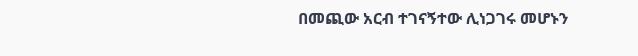በመጪው አርብ ተገናኝተው ሊነጋገሩ መሆኑን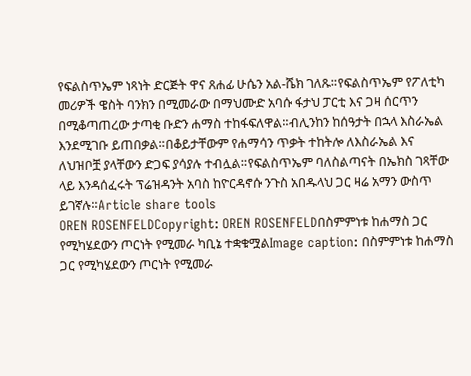የፍልስጥኤም ነጻነት ድርጅት ዋና ጸሐፊ ሁሴን አል-ሼክ ገለጹ።የፍልስጥኤም የፖለቲካ መሪዎች ዌስት ባንክን በሚመራው በማህሙድ አባሱ ፋታህ ፓርቲ እና ጋዛ ሰርጥን በሚቆጣጠረው ታጣቂ ቡድን ሐማስ ተከፋፍለዋል።ብሊንከን ከሰዓታት በኋላ እስራኤል እንደሚገቡ ይጠበቃል።በቆይታቸውም የሐማሳን ጥቃት ተከትሎ ለእስራኤል እና ለህዝቦቿ ያላቸውን ድጋፍ ያሳያሉ ተብሏል።የፍልስጥኤም ባለስልጣናት በኤክስ ገጻቸው ላይ እንዳሰፈሩት ፕሬዝዳንት አባስ ከዮርዳኖሱ ንጉስ አበዱላህ ጋር ዛሬ አማን ውስጥ ይገኛሉ።Article share tools
OREN ROSENFELDCopyright: OREN ROSENFELDበስምምነቱ ከሐማስ ጋር የሚካሄደውን ጦርነት የሚመራ ካቢኔ ተቋቁሟልImage caption: በስምምነቱ ከሐማስ ጋር የሚካሄደውን ጦርነት የሚመራ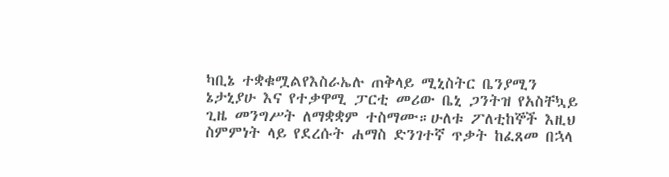ካቢኔ ተቋቁሟልየእስራኤሉ ጠቅላይ ሚኒስትር ቤንያሚን ኔታኒያሁ እና የተቃዋሚ ፓርቲ መሪው ቤኒ ጋንትዝ የአስቸኳይ ጊዜ መንግሥት ለማቋቋም ተስማሙ።ሁለቱ ፖለቲከኞች እዚህ ስምምነት ላይ የደረሱት ሐማስ ድንገተኛ ጥቃት ከፈጸመ በኋላ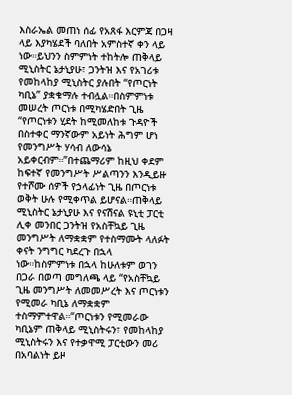እስራኤል መጠነ ሰፊ የአጸፋ እርምጃ በጋዛ ላይ እያካሄደች ባለበት አምስተኛ ቀን ላይ ነው።ይህንን ስምምነት ተከትሎ ጠቅላይ ሚኒስትር ኔታኒያሁ፣ ጋንትዝ እና የአገሪቱ የመከላከያ ሚኒስትር ያሉበት “የጦርነት ካቢኔ” ያቋቁማሉ ተብሏል።በስምምነቱ መሠረት ጦርነቱ በሚካሄድበት ጊዜ “የጦርነቱን ሂደት ከሚመለከቱ ጉዳዮች በስተቀር ማንኛውም አይነት ሕግም ሆነ የመንግሥት ሃሳብ ለውሳኔ አይቀርብም።”በተጨማሪም ከዚህ ቀደም ከፍተኛ የመንግሥት ሥልጣንን እንዲይዙ የተሾሙ ሰዎች የኃላፊነት ጊዜ በጦርነቱ ወቅት ሁሉ የሚቀጥል ይሆናል።ጠቅላይ ሚኒስትር ኔታኒያሁ እና የናሽናል ዩኒቲ ፓርቲ ሊቀ መንበር ጋንትዝ የአስቸኳይ ጊዜ መንግሥት ለማቋቋም የተስማሙት ላለፉት ቀናት ንግግር ካደረጉ በኋላ ነው።ከስምምነቱ በኋላ ከሁለቱም ወገን በጋራ በወጣ መግለጫ ላይ “የአስቸኳይ ጊዜ መንግሥት ለመመሥረት እና ጦርነቱን የሚመራ ካቢኔ ለማቋቋም ተስማምተዋል።“ጦርነቱን የሚመራው ካቢኔም ጠቅላይ ሚኒስትሩን፣ የመከላከያ ሚኒስትሩን እና የተቃዋሚ ፓርቲውን መሪ በአባልነት ይዞ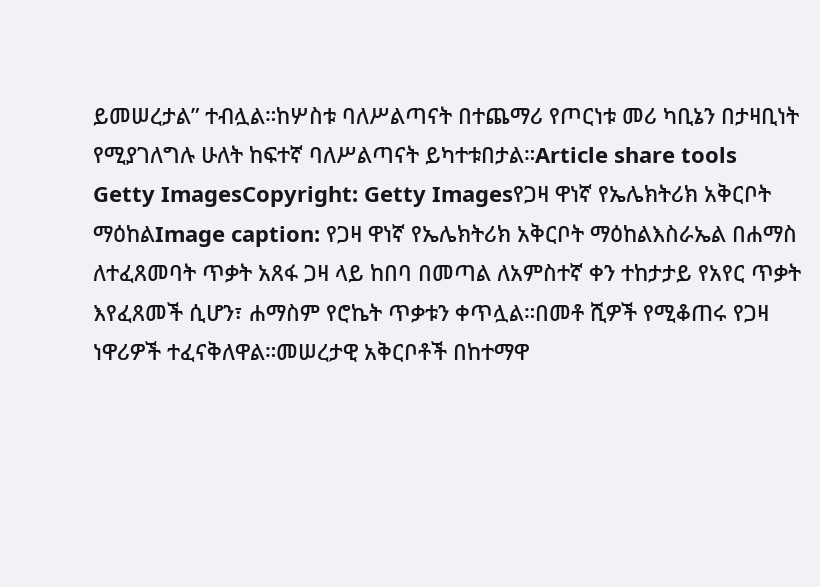ይመሠረታል” ተብሏል።ከሦስቱ ባለሥልጣናት በተጨማሪ የጦርነቱ መሪ ካቢኔን በታዛቢነት የሚያገለግሉ ሁለት ከፍተኛ ባለሥልጣናት ይካተቱበታል።Article share tools
Getty ImagesCopyright: Getty Imagesየጋዛ ዋነኛ የኤሌክትሪክ አቅርቦት ማዕከልImage caption: የጋዛ ዋነኛ የኤሌክትሪክ አቅርቦት ማዕከልእስራኤል በሐማስ ለተፈጸመባት ጥቃት አጸፋ ጋዛ ላይ ከበባ በመጣል ለአምስተኛ ቀን ተከታታይ የአየር ጥቃት እየፈጸመች ሲሆን፣ ሐማስም የሮኬት ጥቃቱን ቀጥሏል።በመቶ ሺዎች የሚቆጠሩ የጋዛ ነዋሪዎች ተፈናቅለዋል።መሠረታዊ አቅርቦቶች በከተማዋ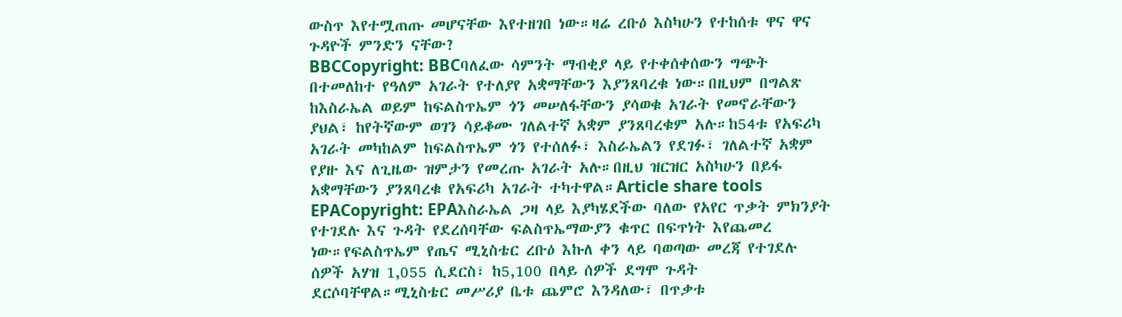ውስጥ እየተሟጠጡ መሆናቸው እየተዘገበ ነው።ዛሬ ረቡዕ እስካሁን የተከሰቱ ዋና ዋና ጉዳዮች ምንድን ናቸው?
BBCCopyright: BBCባለፈው ሳምንት ማብቂያ ላይ የተቀሰቀሰውን ግጭት በተመለከተ የዓለም አገራት የተለያየ አቋማቸውን እያንጸባረቁ ነው።በዚህም በግልጽ ከእስራኤል ወይም ከፍልስጥኤም ጎን መሠለፋቸውን ያሳወቁ አገራት የመኖራቸውን ያህል፣ ከየትኛውም ወገን ሳይቆሙ ገለልተኛ አቋም ያንጸባረቁም አሉ።ከ54ቱ የአፍሪካ አገራት መካከልም ከፍልስጥኤም ጎን የተሰለፉ፣ እስራኤልን የደገፉ፣ ገለልተኛ አቋም የያዙ እና ለጊዜው ዝምታን የመረጡ አገራት አሉ።በዚህ ዝርዝር አስካሁን በይፋ አቋማቸውን ያንጸባረቁ የአፍሪካ አገራት ተካተዋል።Article share tools
EPACopyright: EPAእስራኤል ጋዛ ላይ እያካሄደችው ባለው የአየር ጥቃት ምክንያት የተገደሉ እና ጉዳት የደረሰባቸው ፍልስጥኤማውያን ቁጥር በፍጥነት እየጨመረ ነው።የፍልስጥኤም የጤና ሚኒስቴር ረቡዕ እኩለ ቀን ላይ ባወጣው መረጃ የተገደሉ ሰዎች አሃዝ 1,055 ሲደርስ፣ ከ5,100 በላይ ሰዎች ደግሞ ጉዳት ደርሶባቸዋል።ሚኒስቴር መሥሪያ ቤቱ ጨምሮ እንዳለው፣ በጥቃቱ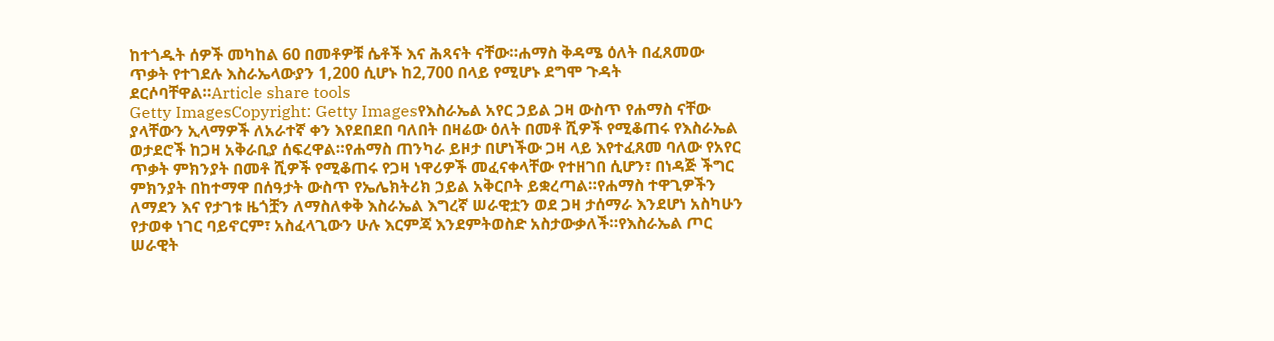ከተጎዱት ሰዎች መካከል 60 በመቶዎቹ ሴቶች እና ሕጻናት ናቸው።ሐማስ ቅዳሜ ዕለት በፈጸመው ጥቃት የተገደሉ እስራኤላውያን 1,200 ሲሆኑ ከ2,700 በላይ የሚሆኑ ደግሞ ጉዳት ደርሶባቸዋል።Article share tools
Getty ImagesCopyright: Getty Imagesየእስራኤል አየር ኃይል ጋዛ ውስጥ የሐማስ ናቸው ያላቸውን ኢላማዎች ለአራተኛ ቀን እየደበደበ ባለበት በዛሬው ዕለት በመቶ ሺዎች የሚቆጠሩ የእስራኤል ወታደሮች ከጋዛ አቅራቢያ ሰፍረዋል።የሐማስ ጠንካራ ይዞታ በሆነችው ጋዛ ላይ እየተፈጸመ ባለው የአየር ጥቃት ምክንያት በመቶ ሺዎች የሚቆጠሩ የጋዛ ነዋሪዎች መፈናቀላቸው የተዘገበ ሲሆን፣ በነዳጅ ችግር ምክንያት በከተማዋ በሰዓታት ውስጥ የኤሌክትሪክ ኃይል አቅርቦት ይቋረጣል።የሐማስ ተዋጊዎችን ለማደን እና የታገቱ ዜጎቿን ለማስለቀቅ እስራኤል እግረኛ ሠራዊቷን ወደ ጋዛ ታሰማራ እንደሆነ አስካሁን የታወቀ ነገር ባይኖርም፣ አስፈላጊውን ሁሉ እርምጃ እንደምትወስድ አስታውቃለች።የእስራኤል ጦር ሠራዊት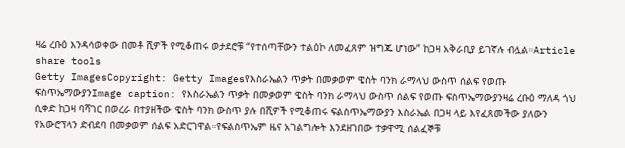ዛሬ ረቡዕ እንዳሳወቀው በመቶ ሺዎች የሚቆጠሩ ወታደሮቹ “የተሰጣቸውን ተልዕኮ ለመፈጸም ዝግጁ ሆነው” ከጋዛ አቅራቢያ ይገኛሉ ብሏል።Article share tools
Getty ImagesCopyright: Getty Imagesየእስራኤልን ጥቃት በመቃወም ዌስት ባንክ ራማላህ ውስጥ ሰልፍ የወጡ ፍስጥኤማውያንImage caption: የእስራኤልን ጥቃት በመቃወም ዌስት ባንክ ራማላህ ውስጥ ሰልፍ የወጡ ፍስጥኤማውያንዛሬ ረቡዕ ማለዳ ጎህ ሲቀድ ከጋዛ ባሻገር በወረራ በተያዘችው ዌስት ባንክ ውስጥ ያሉ በሺዎች የሚቆጠሩ ፍልስጥኤማውያን እስራኤል በጋዛ ላይ እየፈጸመችው ያለውን የአውሮፕላን ድብደባ በመቃወም ሰልፍ አድርገዋል።የፍልስጥኤም ዜና አገልግሎት እንደዘገበው ተቃዋሚ ሰልፈኞቹ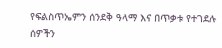የፍልስጥኤምን ሰንደቅ ዓላማ እና በጥቃቱ የተገደሉ ሰዎችን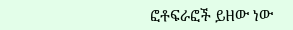ፎቶፍራፎች ይዘው ነው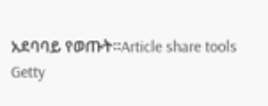አደባባይ የወጡት።Article share tools
Getty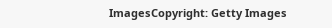ImagesCopyright: Getty Images